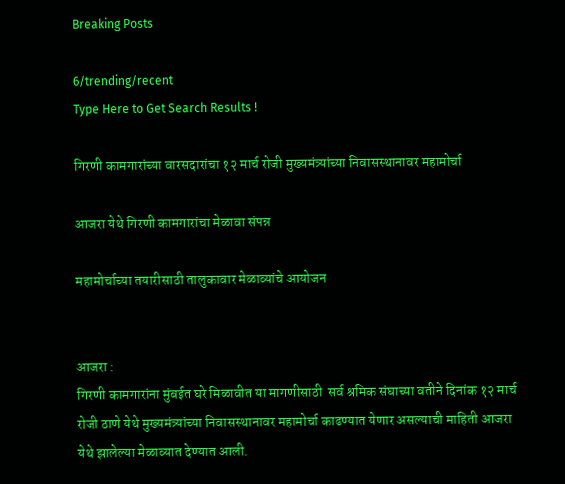Breaking Posts

6/trending/recent
Type Here to Get Search Results !

गिरणी कामगारांच्या वारसदारांचा १२ मार्च रोजी मुख्यमंत्र्यांच्या निवासस्थानावर महामोर्चा

आजरा येथे गिरणी कामगारांचा मेळावा संपन्न

महामोर्चाच्या तयारीसाठी तालुकावार मेळाव्यांचे आयोजन


आजरा :
गिरणी कामगारांना मुंबईत घरे मिळावीत या मागणीसाठी  सर्व श्रमिक संघाच्या वतीने दिनांक १२ मार्च रोजी ठाणे येथे मुख्यमंत्र्यांच्या निवासस्थानावर महामोर्चा काढण्यात येणार असल्याची माहिती आजरा येथे झालेल्या मेळाव्यात देण्यात आली.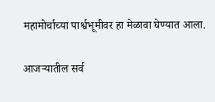महामोर्चाच्या पार्श्वभूमीवर हा मेळावा घेण्यात आला.

आजऱ्यातील सर्व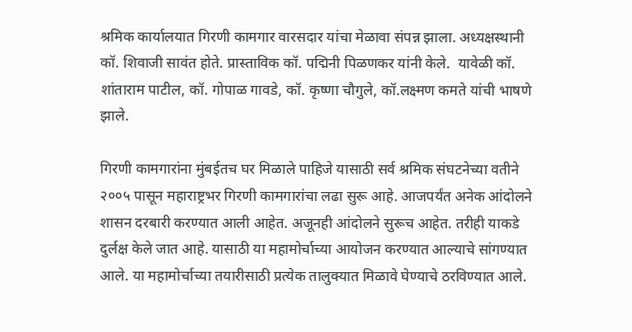श्रमिक कार्यालयात गिरणी कामगार वारसदार यांचा मेळावा संपन्न झाला. अध्यक्षस्थानी कॉ. शिवाजी सावंत होते. प्रास्ताविक कॉ. पद्मिनी पिळणकर यांनी केले.  यावेळी कॉ. शांताराम पाटील, कॉ. गोपाळ गावडे, कॉ. कृष्णा चौगुले, कॉ.लक्ष्मण कमते यांची भाषणे झाले.

गिरणी कामगारांना मुंबईतच घर मिळाले पाहिजे यासाठी सर्व श्रमिक संघटनेच्या वतीने २००५ पासून महाराष्ट्रभर गिरणी कामगारांचा लढा सुरू आहे. आजपर्यंत अनेक आंदोलने शासन दरबारी करण्यात आली आहेत. अजूनही आंदोलने सुरूच आहेत. तरीही याकडे दुर्लक्ष केले जात आहे. यासाठी या महामोर्चाच्या आयोजन करण्यात आल्याचे सांगण्यात आले. या महामोर्चाच्या तयारीसाठी प्रत्येक तालुक्यात मिळावे घेण्याचे ठरविण्यात आले.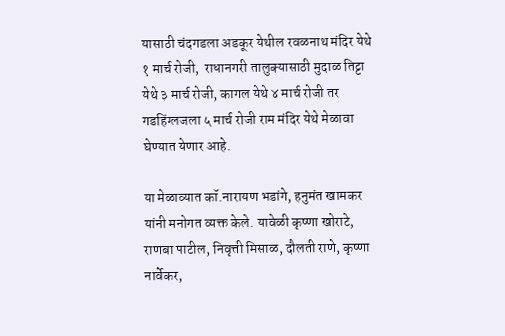यासाठी चंदगडला अडकूर येथील रवळनाथ मंदिर येथे १ मार्च रोजी,  राधानगरी तालुक्यासाठी मुदाळ तिट्टा येथे ३ मार्च रोजी, कागल येथे ४ मार्च रोजी तर गडहिंग्लजला ५ मार्च रोजी राम मंदिर येथे मेळावा घेण्यात येणार आहे.

या मेळाव्यात कॉ.नारायण भडांगे, हनुमंत खामकर यांनी मनोगत व्यक्त केले. यावेळी कृष्णा खोराटे, राणबा पाटील, निवृत्ती मिसाळ, दौलती राणे, कृष्णा नार्वेकर,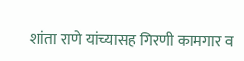शांता राणे यांच्यासह गिरणी कामगार व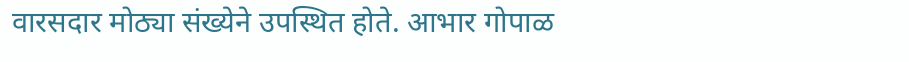वारसदार मोठ्या संख्येने उपस्थित होते. आभार गोपाळ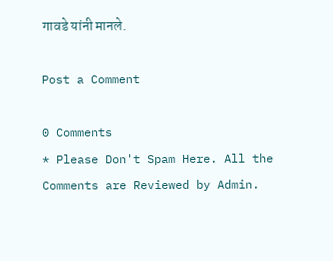गावडे यांनी मानले.

Post a Comment

0 Comments
* Please Don't Spam Here. All the Comments are Reviewed by Admin.